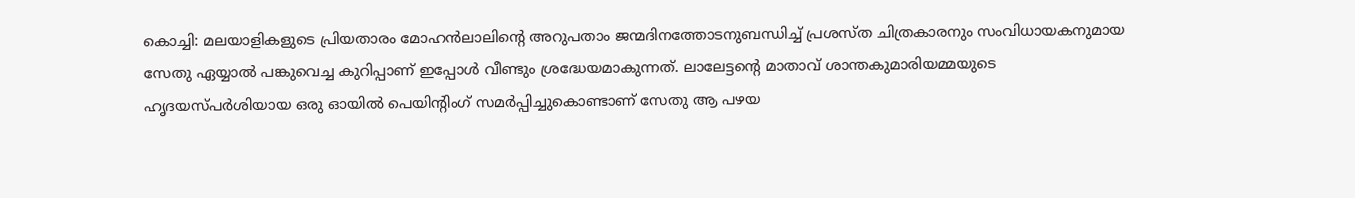കൊച്ചി: മലയാളികളുടെ പ്രിയതാരം മോഹൻലാലിന്റെ അറുപതാം ജന്മദിനത്തോടനുബന്ധിച്ച് പ്രശസ്ത ചിത്രകാരനും സംവിധായകനുമായ സേതു ഏയ്യാൽ പങ്കുവെച്ച കുറിപ്പാണ് ഇപ്പോൾ വീണ്ടും ശ്രദ്ധേയമാകുന്നത്. ലാലേട്ടന്റെ മാതാവ് ശാന്തകുമാരിയമ്മയുടെ ഹൃദയസ്പർശിയായ ഒരു ഓയിൽ പെയിന്റിംഗ് സമർപ്പിച്ചുകൊണ്ടാണ് സേതു ആ പഴയ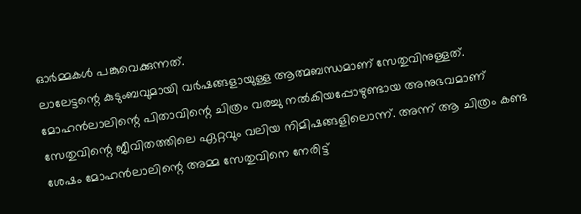ഓർമ്മകൾ പങ്കുവെക്കുന്നത്.
ലാലേട്ടന്റെ കുടുംബവുമായി വർഷങ്ങളായുള്ള ആത്മബന്ധമാണ് സേതുവിനുള്ളത്. മോഹൻലാലിന്റെ പിതാവിന്റെ ചിത്രം വരച്ചു നൽകിയപ്പോഴുണ്ടായ അനുഭവമാണ് സേതുവിന്റെ ജീവിതത്തിലെ ഏറ്റവും വലിയ നിമിഷങ്ങളിലൊന്ന്. അന്ന് ആ ചിത്രം കണ്ട ശേഷം മോഹൻലാലിന്റെ അമ്മ സേതുവിനെ നേരിട്ട്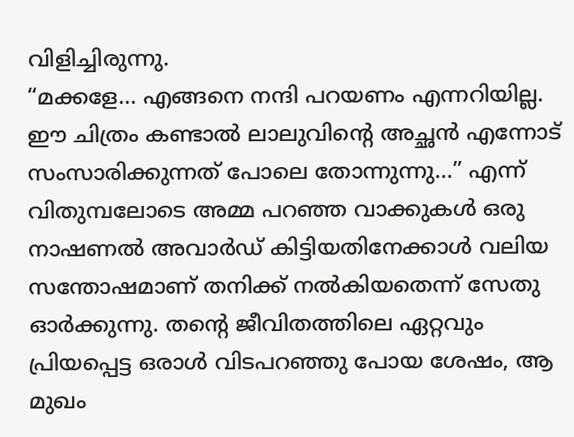വിളിച്ചിരുന്നു.
“മക്കളേ… എങ്ങനെ നന്ദി പറയണം എന്നറിയില്ല. ഈ ചിത്രം കണ്ടാൽ ലാലുവിന്റെ അച്ഛൻ എന്നോട് സംസാരിക്കുന്നത് പോലെ തോന്നുന്നു…” എന്ന് വിതുമ്പലോടെ അമ്മ പറഞ്ഞ വാക്കുകൾ ഒരു നാഷണൽ അവാർഡ് കിട്ടിയതിനേക്കാൾ വലിയ സന്തോഷമാണ് തനിക്ക് നൽകിയതെന്ന് സേതു ഓർക്കുന്നു. തന്റെ ജീവിതത്തിലെ ഏറ്റവും പ്രിയപ്പെട്ട ഒരാൾ വിടപറഞ്ഞു പോയ ശേഷം, ആ മുഖം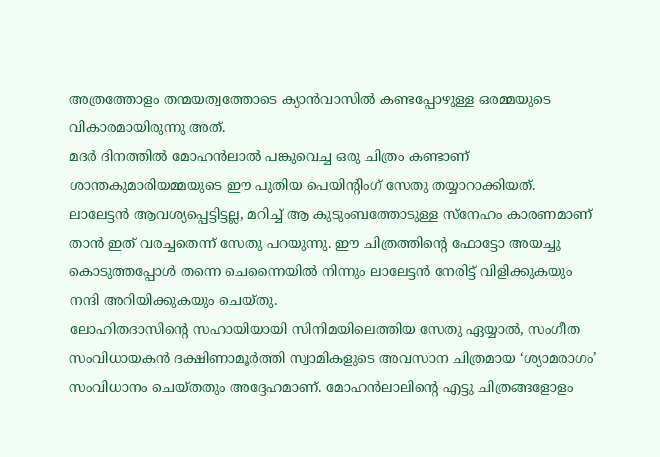അത്രത്തോളം തന്മയത്വത്തോടെ ക്യാൻവാസിൽ കണ്ടപ്പോഴുള്ള ഒരമ്മയുടെ വികാരമായിരുന്നു അത്.
മദർ ദിനത്തിൽ മോഹൻലാൽ പങ്കുവെച്ച ഒരു ചിത്രം കണ്ടാണ് ശാന്തകുമാരിയമ്മയുടെ ഈ പുതിയ പെയിന്റിംഗ് സേതു തയ്യാറാക്കിയത്. ലാലേട്ടൻ ആവശ്യപ്പെട്ടിട്ടല്ല, മറിച്ച് ആ കുടുംബത്തോടുള്ള സ്നേഹം കാരണമാണ് താൻ ഇത് വരച്ചതെന്ന് സേതു പറയുന്നു. ഈ ചിത്രത്തിന്റെ ഫോട്ടോ അയച്ചു കൊടുത്തപ്പോൾ തന്നെ ചെന്നൈയിൽ നിന്നും ലാലേട്ടൻ നേരിട്ട് വിളിക്കുകയും നന്ദി അറിയിക്കുകയും ചെയ്തു.
ലോഹിതദാസിന്റെ സഹായിയായി സിനിമയിലെത്തിയ സേതു ഏയ്യാൽ, സംഗീത സംവിധായകൻ ദക്ഷിണാമൂർത്തി സ്വാമികളുടെ അവസാന ചിത്രമായ ‘ശ്യാമരാഗം’ സംവിധാനം ചെയ്തതും അദ്ദേഹമാണ്. മോഹൻലാലിന്റെ എട്ടു ചിത്രങ്ങളോളം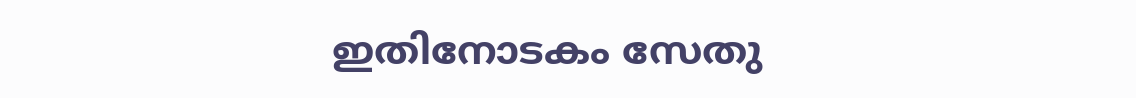ഇതിനോടകം സേതു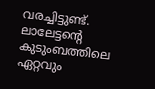വരച്ചിട്ടുണ്ട്. ലാലേട്ടന്റെ കുടുംബത്തിലെ ഏറ്റവും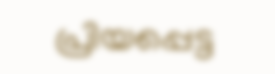പ്രിയപ്പെട്ട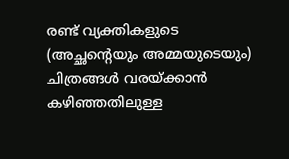രണ്ട് വ്യക്തികളുടെ (അച്ഛന്റെയും അമ്മയുടെയും) ചിത്രങ്ങൾ വരയ്ക്കാൻ കഴിഞ്ഞതിലുള്ള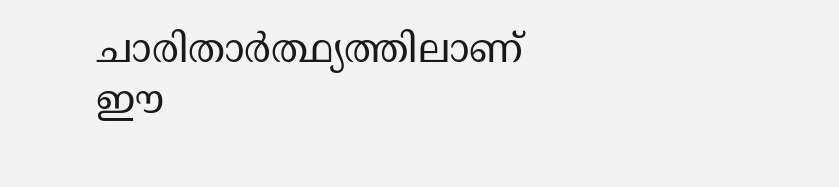ചാരിതാർത്ഥ്യത്തിലാണ് ഈ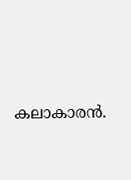കലാകാരൻ.